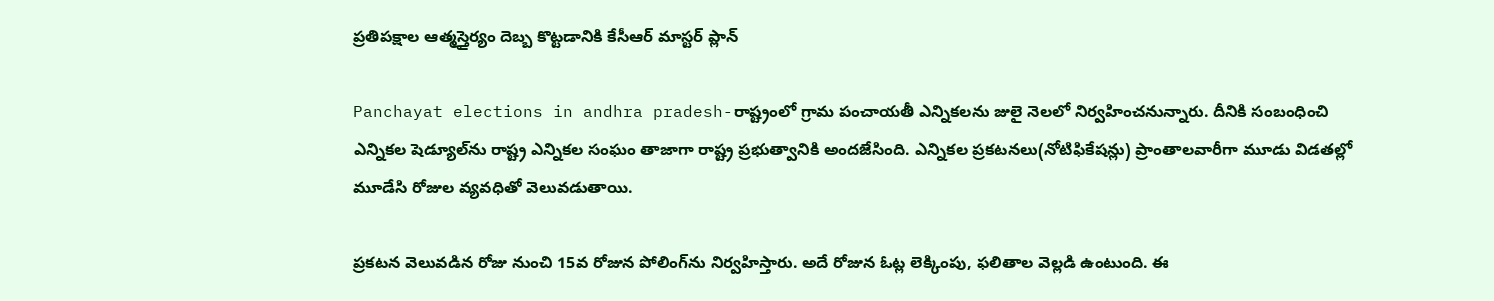ప్రతిపక్షాల ఆత్మస్తైర్యం దెబ్బ కొట్టడానికి కేసీఆర్ మాస్టర్ ప్లాన్

Panchayat elections in andhra pradesh-రాష్ట్రంలో గ్రామ పంచాయతీ ఎన్నికలను జులై నెలలో నిర్వహించనున్నారు. దీనికి సంబంధించి ఎన్నికల షెడ్యూల్‌ను రాష్ట్ర ఎన్నికల సంఘం తాజాగా రాష్ట్ర ప్రభుత్వానికి అందజేసింది. ఎన్నికల ప్రకటనలు(నోటిఫికేషన్లు) ప్రాంతాలవారీగా మూడు విడతల్లో మూడేసి రోజుల వ్యవధితో వెలువడుతాయి.

ప్రకటన వెలువడిన రోజు నుంచి 15వ రోజున పోలింగ్‌ను నిర్వహిస్తారు. అదే రోజున ఓట్ల లెక్కింపు, ఫలితాల వెల్లడి ఉంటుంది. ఈ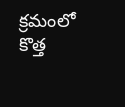క్రమంలో కొత్త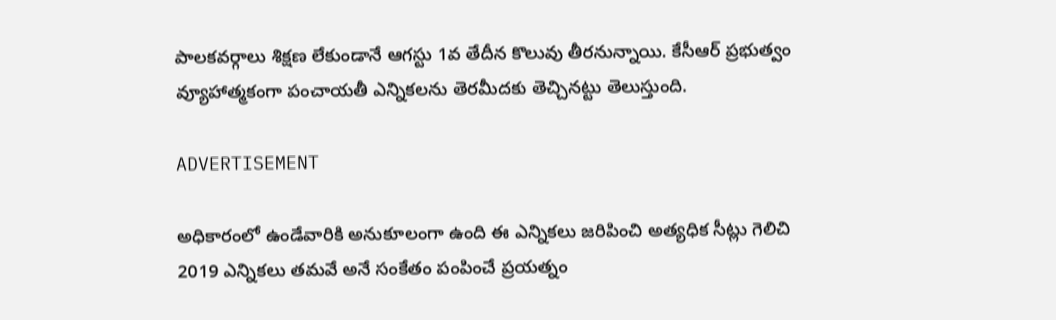పాలకవర్గాలు శిక్షణ లేకుండానే ఆగస్టు 1వ తేదీన కొలువు తీరనున్నాయి. కేసీఆర్ ప్రభుత్వం వ్యూహాత్మకంగా పంచాయతీ ఎన్నికలను తెరమీదకు తెచ్చినట్టు తెలుస్తుంది.

ADVERTISEMENT

అధికారంలో ఉండేవారికి అనుకూలంగా ఉంది ఈ ఎన్నికలు జరిపించి అత్యధిక సీట్లు గెలిచి 2019 ఎన్నికలు తమవే అనే సంకేతం పంపించే ప్రయత్నం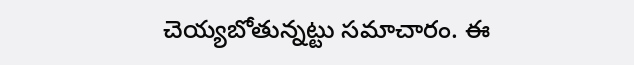చెయ్యబోతున్నట్టు సమాచారం. ఈ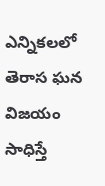ఎన్నికలలో తెరాస ఘన విజయం సాధిస్తే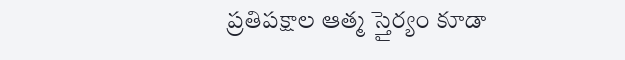ప్రతిపక్షాల ఆత్మ స్తైర్యం కూడా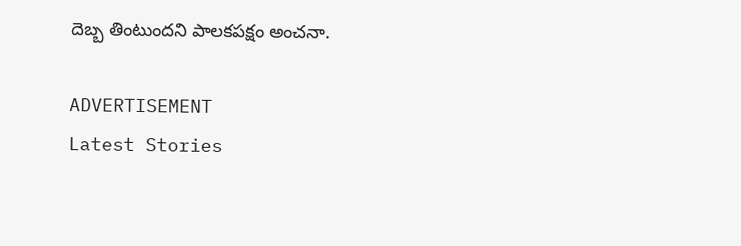దెబ్బ తింటుందని పాలకపక్షం అంచనా.

ADVERTISEMENT
Latest Stories